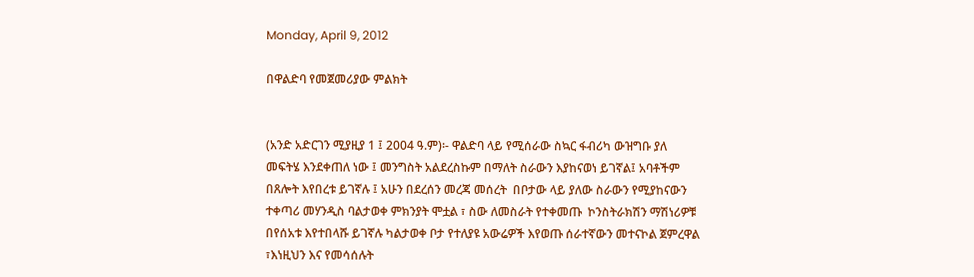Monday, April 9, 2012

በዋልድባ የመጀመሪያው ምልክት


(አንድ አድርገን ሚያዚያ 1 ፤ 2004 ዓ.ም)፡- ዋልድባ ላይ የሚሰራው ስኳር ፋብሪካ ውዝግቡ ያለ መፍትሄ እንደቀጠለ ነው ፤ መንግስት አልደረስኩም በማለት ስራውን እያከናወነ ይገኛል፤ አባቶችም በጸሎት እየበረቱ ይገኛሉ ፤ አሁን በደረሰን መረጃ መሰረት  በቦታው ላይ ያለው ስራውን የሚያከናውን ተቀጣሪ መሃንዲስ ባልታወቀ ምክንያት ሞቷል ፣ ስው ለመስራት የተቀመጡ  ኮንስትራክሽን ማሽነሪዎቹ በየሰአቱ እየተበላሹ ይገኛሉ ካልታወቀ ቦታ የተለያዩ አውሬዎች እየወጡ ሰራተኛውን መተናኮል ጀምረዋል ፣እነዚህን እና የመሳሰሉት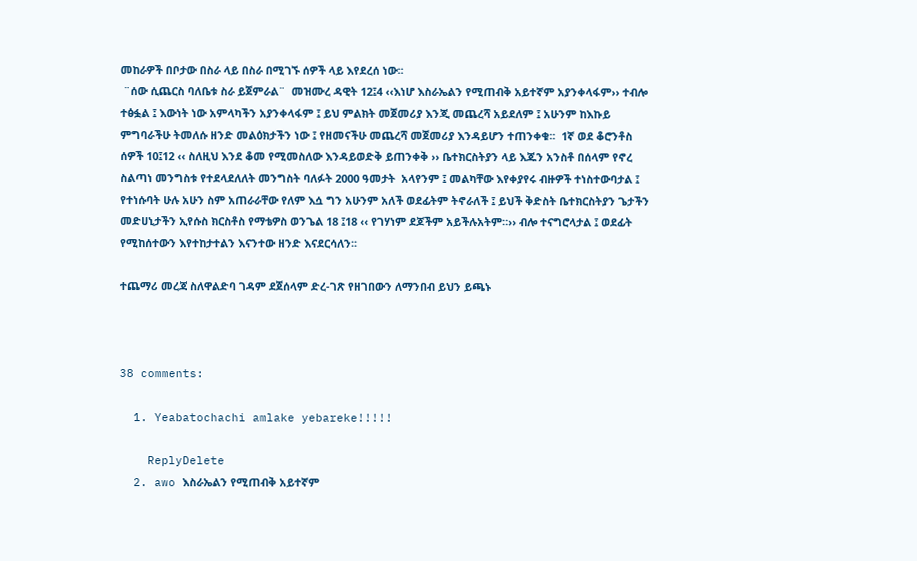መከራዎች በቦታው በስራ ላይ በስራ በሚገኙ ሰዎች ላይ እየደረሰ ነው፡፡
 ¨ሰው ሲጨርስ ባለቤቱ ስራ ይጀምራል¨  መዝሙረ ዳዊት 12፤4 ‹‹እነሆ እስራኤልን የሚጠብቅ አይተኛም አያንቀላፋም›› ተብሎ ተፅፏል ፤ እውነት ነው አምላካችን አያንቀላፋም ፤ ይህ ምልክት መጀመሪያ እንጂ መጨረሻ አይደለም ፤ አሁንም ከእኩይ ምግባራችሁ ትመለሱ ዘንድ መልዕክታችን ነው ፤ የዘመናችሁ መጨረሻ መጀመሪያ እንዳይሆን ተጠንቀቁ፡፡  1ኛ ወደ ቆሮንቶስ ሰዎች 10፤12 ‹‹ ስለዚህ እንደ ቆመ የሚመስለው እንዳይወድቅ ይጠንቀቅ ›› ቤተክርስትያን ላይ እጁን አንስቶ በሰላም የኖረ ስልጣነ መንግስቱ የተደላደለለት መንግስት ባለፉት 2000 ዓመታት  አላየንም ፤ መልካቸው እየቀያየሩ ብዙዎች ተነስተውባታል ፤ የተነሱባት ሁሉ አሁን ስም አጠራራቸው የለም እሷ ግን አሁንም አለች ወደፊትም ትኖራለች ፤ ይህች ቅድስት ቤተክርስትያን ጌታችን መድሀኒታችን ኢየሱስ ክርስቶስ የማቴዎስ ወንጌል 18 ፤18 ‹‹ የገሃነም ደጆችም አይችሉአትም።›› ብሎ ተናግሮላታል ፤ ወደፊት የሚከሰተውን እየተከታተልን እናንተው ዘንድ እናደርሳለን፡፡

ተጨማሪ መረጃ ስለዋልድባ ገዳም ደጀሰላም ድረ-ገጽ የዘገበውን ለማንበብ ይህን ይጫኑ



38 comments:

  1. Yeabatochachi amlake yebareke!!!!!

    ReplyDelete
  2. awo እስራኤልን የሚጠብቅ አይተኛም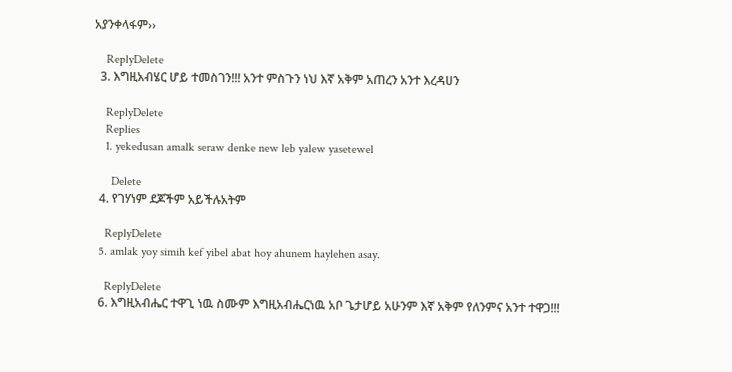አያንቀላፋም››

    ReplyDelete
  3. እግዚአብሄር ሆይ ተመስገን!!! አንተ ምስጉን ነህ እኛ አቅም አጠረን አንተ እረዳሀን

    ReplyDelete
    Replies
    1. yekedusan amalk seraw denke new leb yalew yasetewel

      Delete
  4. የገሃነም ደጆችም አይችሉአትም

    ReplyDelete
  5. amlak yoy simih kef yibel abat hoy ahunem haylehen asay.

    ReplyDelete
  6. እግዚአብሔር ተዋጊ ነዉ ስሙም እግዚአብሔርነዉ አቦ ጌታሆይ አሁንም እኛ አቅም የለንምና አንተ ተዋጋ!!!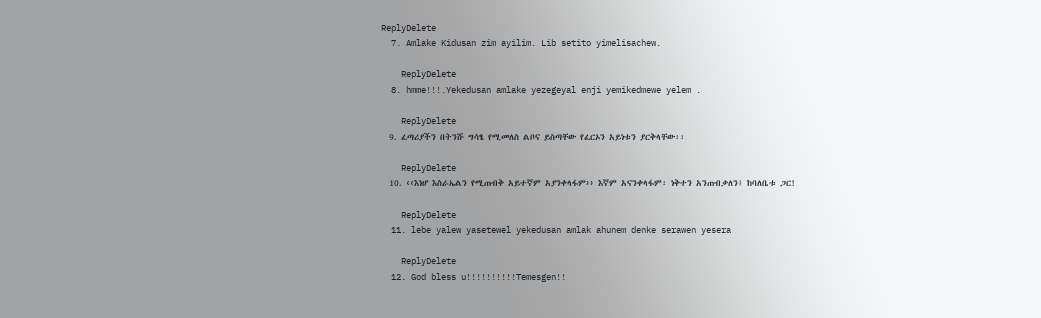ReplyDelete
  7. Amlake Kidusan zim ayilim. Lib setito yimelisachew.

    ReplyDelete
  8. hmme!!!.Yekedusan amlake yezegeyal enji yemikedmewe yelem .

    ReplyDelete
  9. ፈጣሪያችን በትንሹ ግሳፄ የሚመለስ ልቦና ይስጣቸው የፈርኦን አይነቱን ያርቅላቸው፡፡

    ReplyDelete
  10. ‹‹እነሆ እስራኤልን የሚጠብቅ አይተኛም አያንቀላፋም›› እኛም አናንቀላፋም፡ ነቅተን አንጠብቃለን፤ ከባለቤቱ ጋር!

    ReplyDelete
  11. lebe yalew yasetewel yekedusan amlak ahunem denke serawen yesera

    ReplyDelete
  12. God bless u!!!!!!!!!!Temesgen!!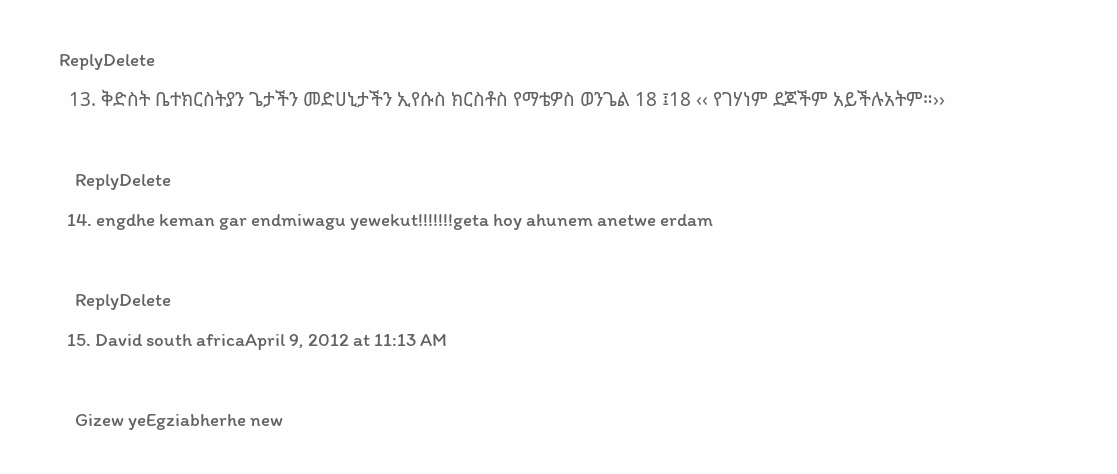ReplyDelete
  13. ቅድስት ቤተክርስትያን ጌታችን መድሀኒታችን ኢየሱስ ክርስቶስ የማቴዎስ ወንጌል 18 ፤18 ‹‹ የገሃነም ደጆችም አይችሉአትም።››

    ReplyDelete
  14. engdhe keman gar endmiwagu yewekut!!!!!!!geta hoy ahunem anetwe erdam

    ReplyDelete
  15. David south africaApril 9, 2012 at 11:13 AM

    Gizew yeEgziabherhe new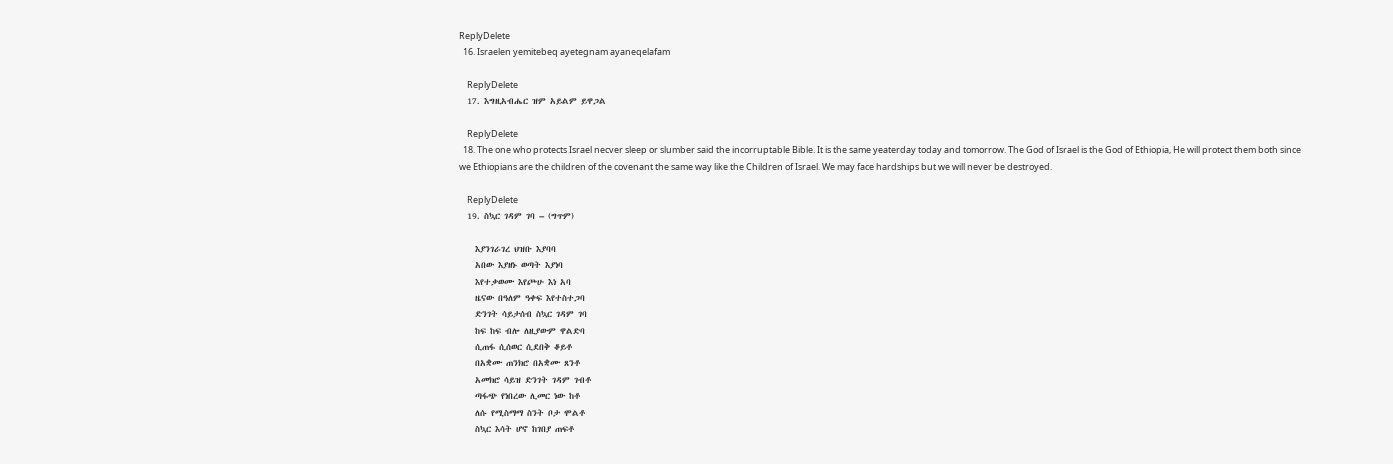ReplyDelete
  16. Israelen yemitebeq ayetegnam ayaneqelafam

    ReplyDelete
  17. እግዚአብሔር ዝም አይልም ይዋጋል

    ReplyDelete
  18. The one who protects Israel necver sleep or slumber said the incorruptable Bible. It is the same yeaterday today and tomorrow. The God of Israel is the God of Ethiopia, He will protect them both since we Ethiopians are the children of the covenant the same way like the Children of Israel. We may face hardships but we will never be destroyed.

    ReplyDelete
  19. ስኳር ገዳም ገባ – (ግጥም)

    እያንገራገረ ህዝቡ እያባባ
    አበው እያዘኑ ወጣት እያነባ
    እየተቃወሙ እየጮሁ እነ አባ
    ዜናው በዓለም ዓቀፍ እየተስተጋባ
    ድንገት ሳይታሰብ ስኳር ገዳም ገባ
    ከፍ ከፍ ብሎ ለዚያውም ዋልድባ
    ሲጠፋ ሲሰወር ሲደበቅ ቆይቶ
    በአቋሙ ጠንክሮ በአቋሙ ጸንቶ
    አመክሮ ሳይዝ ድንገት ገዳም ገብቶ
    ጣፋጭ የነበረው ሊመር ነው ከቶ
    ለሱ የሚስማማ ስንት ቦታ ሞልቶ
    ስኳር እሳት ሆኖ ከገበያ ጠፍቶ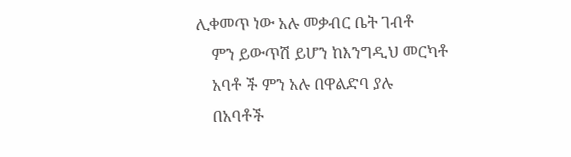ሊቀመጥ ነው አሉ መቃብር ቤት ገብቶ
    ምን ይውጥሽ ይሆን ከእንግዲህ መርካቶ
    አባቶ ች ምን አሉ በዋልድባ ያሉ
    በአባቶች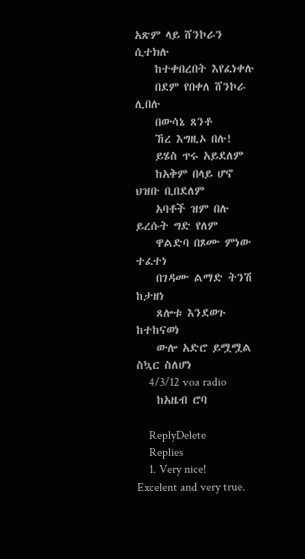አጽም ላይ ሸንኮራን ሲተክሉ
    ከተቀበረበት እየፈነቀሉ
    በደም የበቀለ ሸንኮራ ሊበሉ
    በውሳኔ ጸንቶ
    ኸረ እግዚኦ በሉ!
    ይሄስ ጥሩ አይደለም
    ከአቅም በላይ ሆኖ ህዝቡ ቢበደለም
    አባቶች ዝም በሉ ይረሱት ግድ የለም
    ዋልድባ በጾሙ ምነው ተፈተነ
    በገዳሙ ልማድ ትንሽ ከታዘነ
    ጸሎቱ እንደወጉ ከተከናወነ
    ውሎ አድሮ ይሟሟል ስኳር ስለሆነ
    4/3/12 voa radio
    ከአዜብ ሮባ

    ReplyDelete
    Replies
    1. Very nice! Excelent and very true.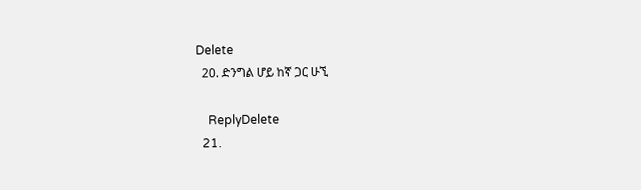Delete
  20. ድንግል ሆይ ከኛ ጋር ሁኚ

    ReplyDelete
  21.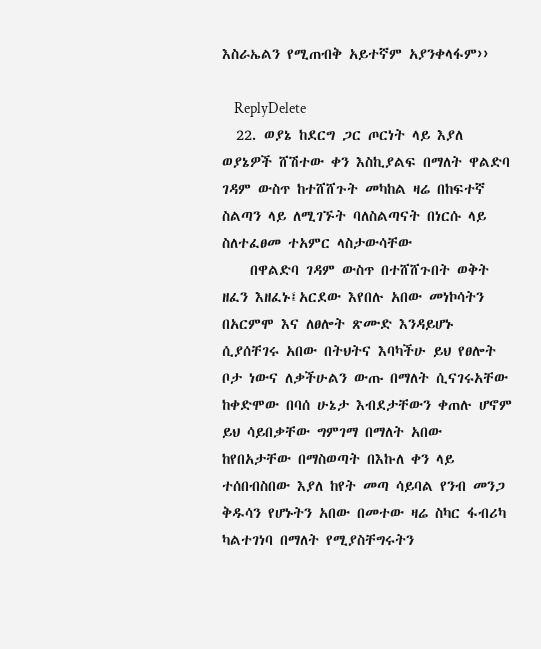እስራኤልን የሚጠብቅ አይተኛም አያንቀላፋም››

    ReplyDelete
  22. ወያኔ ከደርግ ጋር ጦርነት ላይ እያለ ወያኔዎች ሸሽተው ቀን እስኪያልፍ በማለት ዋልድባ ገዳም ውስጥ ከተሸሸጉት መካከል ዛሬ በከፍተኛ ስልጣን ላይ ለሚገኙት ባለስልጣናት በነርሱ ላይ ስለተፈፀመ ተአምር ላስታውሳቸው
    በዋልድባ ገዳም ውስጥ በተሸሸጉበት ወቅት ዘፈን እዘፈኑ፤አርደው እየበሉ አበው መነኮሳትን በአርምሞ እና ለፀሎት ጽሙድ እንዳይሆኑ ሲያሰቸገሩ አበው በትህትና እባካችሁ ይህ የፀሎት ቦታ ነውና ለቃችሁልን ውጡ በማለት ሲናገሩአቸው ከቀድሞው በባሰ ሁኔታ እብደታቸውን ቀጠሉ ሆኖም ይህ ሳይበቃቸው ግምገማ በማለት አበው ከየበአታቸው በማስወጣት በእኩለ ቀን ላይ ተሰበብስበው እያለ ከየት መጣ ሳይባል የንብ መንጋ ቅዱሳን የሆኑትን አበው በመተው ዛሬ ስካር ፋብሪካ ካልተገነባ በማለት የሚያስቸግሩትን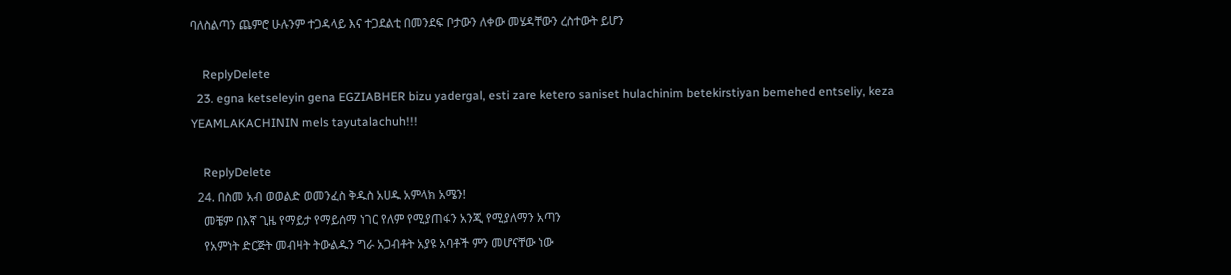ባለስልጣን ጨምሮ ሁሉንም ተጋዳላይ እና ተጋደልቲ በመንደፍ ቦታውን ለቀው መሄዳቸውን ረስተውት ይሆን

    ReplyDelete
  23. egna ketseleyin gena EGZIABHER bizu yadergal, esti zare ketero saniset hulachinim betekirstiyan bemehed entseliy, keza YEAMLAKACHININ mels tayutalachuh!!!

    ReplyDelete
  24. በስመ አብ ወወልድ ወመንፈስ ቅዱስ አሀዱ አምላክ አሜን!
    መቼም በእኛ ጊዜ የማይታ የማይሰማ ነገር የለም የሚያጠፋን አንጂ የሚያለማን አጣን
    የአምነት ድርጅት መብዛት ትውልዱን ግራ አጋብቶት አያዩ አባቶች ምን መሆናቸው ነው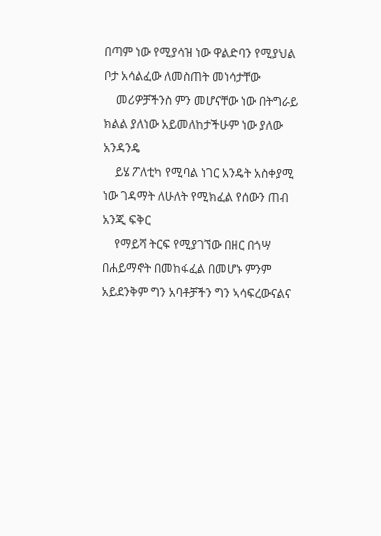በጣም ነው የሚያሳዝ ነው ዋልድባን የሚያህል ቦታ አሳልፈው ለመስጠት መነሳታቸው
    መሪዎቻችንስ ምን መሆናቸው ነው በትግራይ ክልል ያለነው አይመለከታችሁም ነው ያለው አንዳንዴ
    ይሄ ፖለቲካ የሚባል ነገር አንዴት አስቀያሚ ነው ገዳማት ለሁለት የሚክፈል የሰውን ጠብ አንጂ ፍቅር
    የማይሻ ትርፍ የሚያገኘው በዘር በጎሣ በሐይማኖት በመከፋፈል በመሆኑ ምንም አይደንቅም ግን አባቶቻችን ግን ኣሳፍረውናልና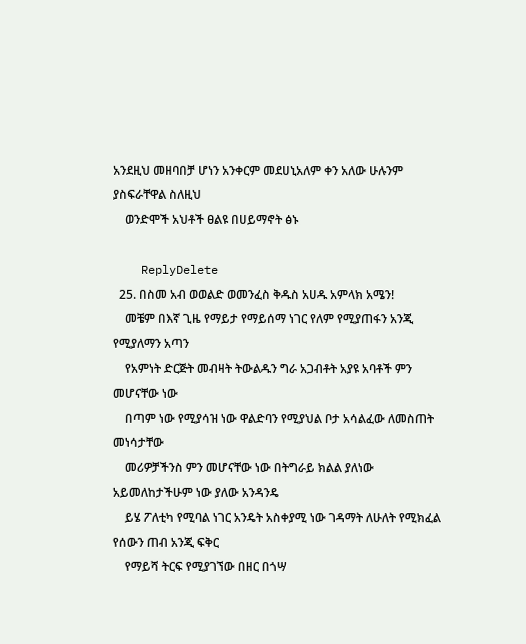አንደዚህ መዘባበቻ ሆነን አንቀርም መደሀኒአለም ቀን አለው ሁሉንም ያስፍራቸዋል ስለዚህ
    ወንድሞች አህቶች ፀልዩ በሀይማኖት ፅኑ

    ReplyDelete
  25. በስመ አብ ወወልድ ወመንፈስ ቅዱስ አሀዱ አምላክ አሜን!
    መቼም በእኛ ጊዜ የማይታ የማይሰማ ነገር የለም የሚያጠፋን አንጂ የሚያለማን አጣን
    የአምነት ድርጅት መብዛት ትውልዱን ግራ አጋብቶት አያዩ አባቶች ምን መሆናቸው ነው
    በጣም ነው የሚያሳዝ ነው ዋልድባን የሚያህል ቦታ አሳልፈው ለመስጠት መነሳታቸው
    መሪዎቻችንስ ምን መሆናቸው ነው በትግራይ ክልል ያለነው አይመለከታችሁም ነው ያለው አንዳንዴ
    ይሄ ፖለቲካ የሚባል ነገር አንዴት አስቀያሚ ነው ገዳማት ለሁለት የሚክፈል የሰውን ጠብ አንጂ ፍቅር
    የማይሻ ትርፍ የሚያገኘው በዘር በጎሣ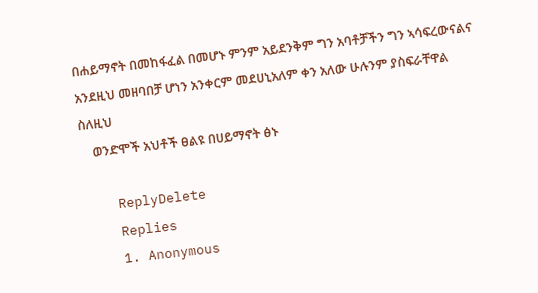በሐይማኖት በመከፋፈል በመሆኑ ምንም አይደንቅም ግን አባቶቻችን ግን ኣሳፍረውናልና አንደዚህ መዘባበቻ ሆነን አንቀርም መደሀኒአለም ቀን አለው ሁሉንም ያስፍራቸዋል ስለዚህ
    ወንድሞች አህቶች ፀልዩ በሀይማኖት ፅኑ

    ReplyDelete
    Replies
    1. Anonymous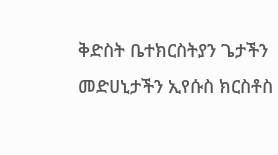ቅድስት ቤተክርስትያን ጌታችን መድሀኒታችን ኢየሱስ ክርስቶስ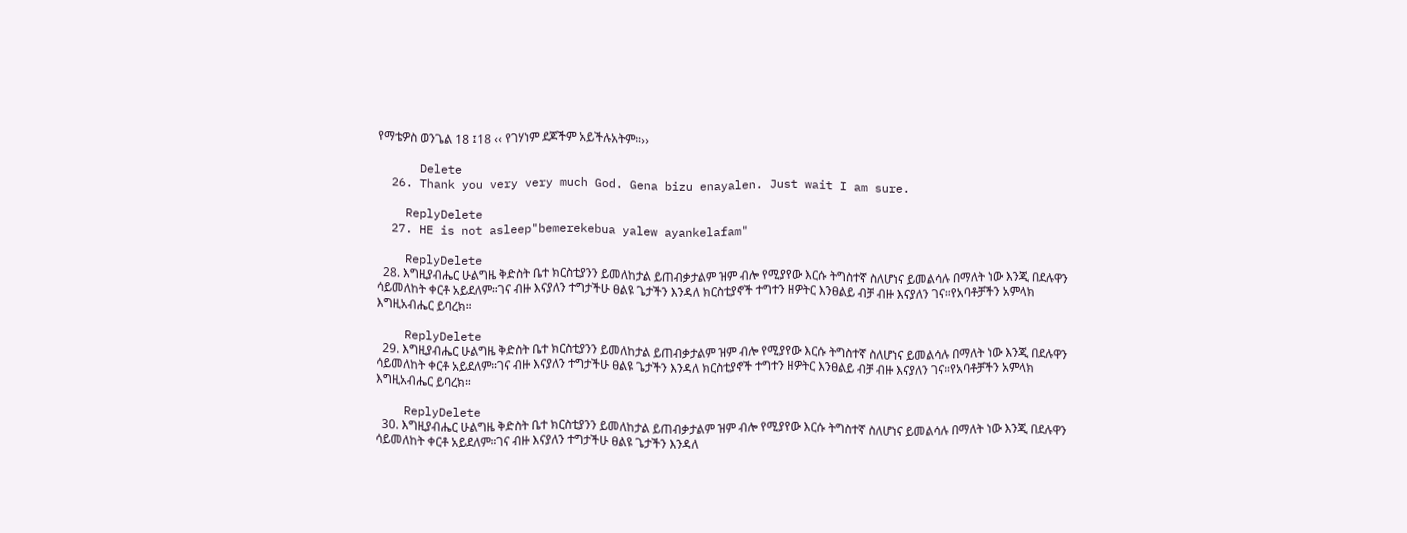የማቴዎስ ወንጌል 18 ፤18 ‹‹ የገሃነም ደጆችም አይችሉአትም።››

      Delete
  26. Thank you very very much God. Gena bizu enayalen. Just wait I am sure.

    ReplyDelete
  27. HE is not asleep"bemerekebua yalew ayankelafam"

    ReplyDelete
  28. እግዚያብሔር ሁልግዜ ቅድስት ቤተ ክርስቲያንን ይመለከታል ይጠብቃታልም ዝም ብሎ የሚያየው እርሱ ትግስተኛ ስለሆነና ይመልሳሉ በማለት ነው እንጂ በደሉዋን ሳይመለከት ቀርቶ አይደለም።ገና ብዙ እናያለን ተግታችሁ ፀልዩ ጌታችን እንዳለ ክርስቲያኖች ተግተን ዘዎትር እንፀልይ ብቻ ብዙ እናያለን ገና።የአባቶቻችን አምላክ እግዚአብሔር ይባረክ።

    ReplyDelete
  29. እግዚያብሔር ሁልግዜ ቅድስት ቤተ ክርስቲያንን ይመለከታል ይጠብቃታልም ዝም ብሎ የሚያየው እርሱ ትግስተኛ ስለሆነና ይመልሳሉ በማለት ነው እንጂ በደሉዋን ሳይመለከት ቀርቶ አይደለም።ገና ብዙ እናያለን ተግታችሁ ፀልዩ ጌታችን እንዳለ ክርስቲያኖች ተግተን ዘዎትር እንፀልይ ብቻ ብዙ እናያለን ገና።የአባቶቻችን አምላክ እግዚአብሔር ይባረክ።

    ReplyDelete
  30. እግዚያብሔር ሁልግዜ ቅድስት ቤተ ክርስቲያንን ይመለከታል ይጠብቃታልም ዝም ብሎ የሚያየው እርሱ ትግስተኛ ስለሆነና ይመልሳሉ በማለት ነው እንጂ በደሉዋን ሳይመለከት ቀርቶ አይደለም።ገና ብዙ እናያለን ተግታችሁ ፀልዩ ጌታችን እንዳለ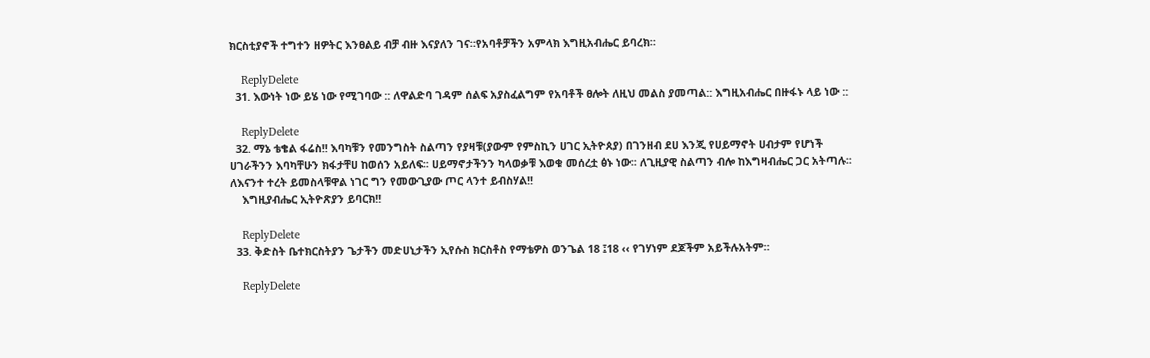ክርስቲያኖች ተግተን ዘዎትር እንፀልይ ብቻ ብዙ እናያለን ገና።የአባቶቻችን አምላክ እግዚአብሔር ይባረክ።

    ReplyDelete
  31. እውነት ነው ይሄ ነው የሚገባው :: ለዋልድባ ገዳም ሰልፍ አያስፈልግም የአባቶች ፀሎት ለዚህ መልስ ያመጣል:: እግዚአብሔር በዙፋኑ ላይ ነው ::

    ReplyDelete
  32. ማኔ ቴቄል ፋሬስ!! እባካቹን የመንግስት ስልጣን የያዛቹ(ያውም የምስኪን ሀገር ኢትዮጰያ) በገንዘብ ደሀ እንጂ የሀይማኖት ሀብታም የሆነች ሀገራችንን እባካቸሁን ክፋታቸሀ ከወሰን አይለፍ፡፡ ሀይማኖታችንን ካላወቃቹ እወቁ መሰረቷ ፅኑ ነው፡፡ ለጊዚያዊ ስልጣን ብሎ ከእግዛብሔር ጋር አትጣሉ፡፡ ለእናንተ ተረት ይመስላቹዋል ነገር ግን የመውጊያው ጦር ላንተ ይብስሃል!!
    እግዚያብሔር ኢትዮጽያን ይባርክ!!

    ReplyDelete
  33. ቅድስት ቤተክርስትያን ጌታችን መድሀኒታችን ኢየሱስ ክርስቶስ የማቴዎስ ወንጌል 18 ፤18 ‹‹ የገሃነም ደጆችም አይችሉአትም።

    ReplyDelete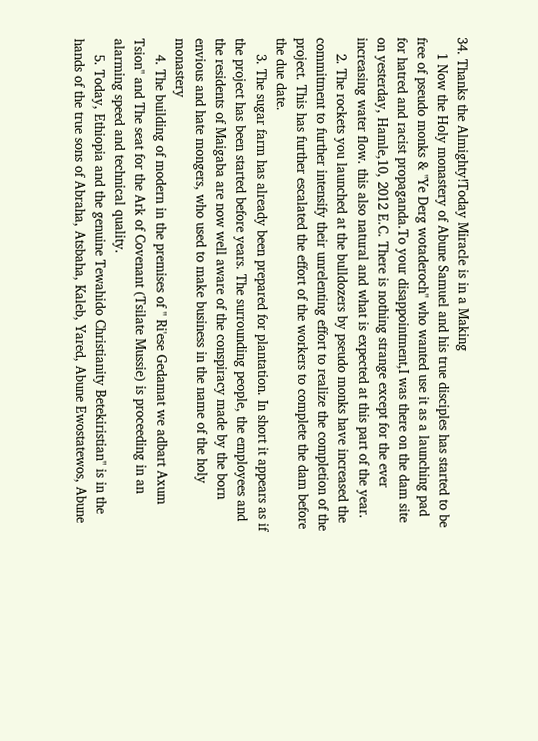34. Thanks the Almighty!Today Miracle is in a Making
    1 Now the Holy monastery of Abune Samuel and his true disciples has started to be free of pseudo monks & "Ye Derg wotaderoch" who wanted use it as a launching pad for hatred and racist propaganda.To your disappointment,I was there on the dam site on yesterday, Hamle,10, 2012 E.C. There is nothing strange except for the ever increasing water flow. this also natural and what is expected at this part of the year.
    2. The rockets you launched at the bulldozers by pseudo monks have increased the commitment to further intensify their unrelenting effort to realize the completion of the project. This has further escalated the effort of the workers to complete the dam before the due date.
    3. The sugar farm has already been prepared for plantation. In short it appears as if the project has been started before years. The surrounding people, the employees and the residents of Maigaba are now well aware of the conspiracy made by the born envious and hate mongers, who used to make business in the name of the holy monastery
    4. The building of modern in the premises of " Ri'ese Gedamat we adbart Axum Tsion" and The seat for the Ark of Covenant (Tsilate Mussie) is proceeding in an alarming speed and technical quality.
    5. Today, Ethiopia and the genuine Tewahido Christianity Betekiristian" is in the hands of the true sons of Abraha, Atsbaha, Kaleb, Yared, Abune Ewostatewos, Abune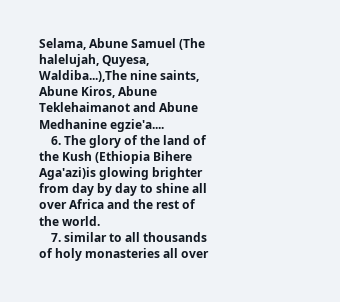Selama, Abune Samuel (The halelujah, Quyesa, Waldiba...),The nine saints, Abune Kiros, Abune Teklehaimanot and Abune Medhanine egzie'a....
    6. The glory of the land of the Kush (Ethiopia Bihere Aga'azi)is glowing brighter from day by day to shine all over Africa and the rest of the world.
    7. similar to all thousands of holy monasteries all over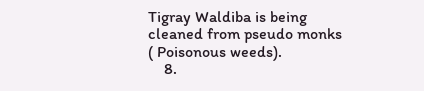Tigray Waldiba is being cleaned from pseudo monks ( Poisonous weeds).
    8.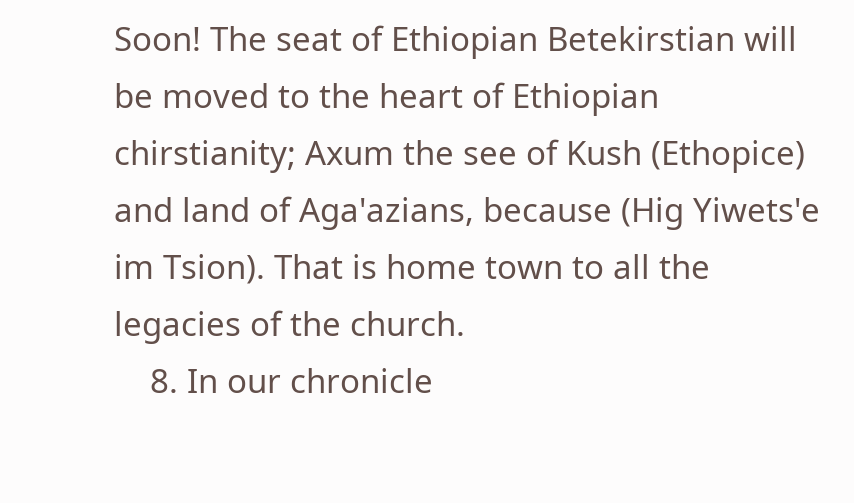Soon! The seat of Ethiopian Betekirstian will be moved to the heart of Ethiopian chirstianity; Axum the see of Kush (Ethopice) and land of Aga'azians, because (Hig Yiwets'e im Tsion). That is home town to all the legacies of the church.
    8. In our chronicle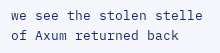we see the stolen stelle of Axum returned back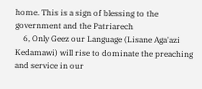home. This is a sign of blessing to the government and the Patriarech
    6, Only Geez our Language (Lisane Aga'azi Kedamawi) will rise to dominate the preaching and service in our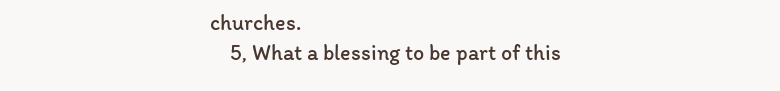churches.
    5, What a blessing to be part of this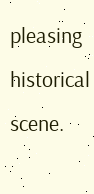pleasing historical scene.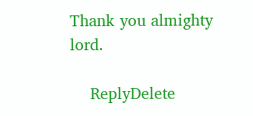Thank you almighty lord.

    ReplyDelete